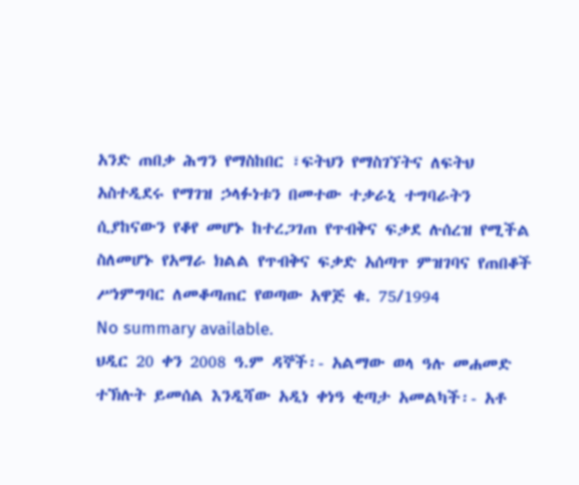አንድ ጠበቃ ሕግን የማስከበር ፣ፍትህን የማስገኘትና ለፍትህ አስተዲደሩ የማገዝ ኃላፉነቱን በመተው ተቃራኒ ተግባራትን ሲያከናውን የቆየ መሆኑ ከተረጋገጠ የጥብቅና ፍቃደ ሉሰረዝ የሚችል ስለመሆኑ የአማራ ክልል የጥብቅና ፍቃድ አሰጣጥ ምዝገባና የጠበቆች ሥነምግባር ለመቆጣጠር የወጣው አዋጅ ቁ. 75/1994
No summary available.
ህዲር 20 ቀን 2008 ዓ.ም ዳኞች፡- አልማው ወላ ዓሉ መሐመድ ተኽሉት ይመሰል እንዲሻው አዲነ ቀነዓ ቂጣታ አመልካች፡- አቶ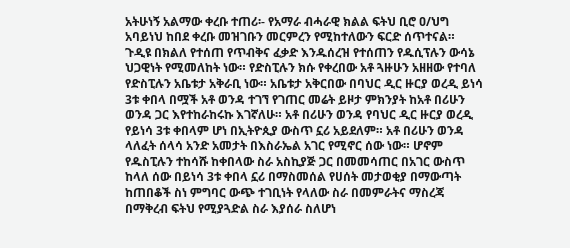አትሁነኝ አልማው ቀረቡ ተጠሪ፡- የአማራ ብሓራዊ ክልል ፍትህ ቢሮ ዐ/ህግ አባይነህ ከበደ ቀረቡ መዝገቡን መርምረን የሚከተለውን ፍርድ ሰጥተናል።
ጉዲዩ በክልለ የተሰጠ የጥብቅና ፈቃድ እንዱሰረዝ የተሰጠን የዱሲፕሉን ውሳኔ ህጋዊነት የሚመለከት ነው። የድስፒሉን ክሱ የቀረበው አቶ ጓዙሁን አዘዘው የተባለ የድስፒሉን አቤቱታ አቅራቢ ነው። አቤቱታ አቅርበው በባህር ዲር ዙርያ ወረዲ ይነሳ 3ቱ ቀበላ በሟች አቶ ወንዳ ተገኘ የገጠር መሬት ይዞታ ምክንያት ከአቶ በሪሁን ወንዳ ጋር እየተከራከሩኩ እገኛለሁ። አቶ በሪሁን ወንዳ የባህር ዲር ዙርያ ወረዲ የይነሳ 3ቱ ቀበላም ሆነ በኢትዮጲያ ውስጥ ኗሪ አይደለም። አቶ በሪሁን ወንዳ ላለፈት ሰላሳ አንድ አመታት በእስራኤል አገር የሚኖር ሰው ነው። ሆኖም የዱስፒሉን ተከሳሹ ከቀበላው ስራ አስኪያጅ ጋር በመመሳጠር በአገር ውስጥ ከላለ ሰው በይነሳ 3ቱ ቀበላ ኗሪ በማስመሰል የሀሰት መታወቂያ በማውጣት ከጠበቆች ስነ ምግባር ውጭ ተገቢነት የላለው ስራ በመምራትና ማስረጃ በማቅረብ ፍትህ የሚያጓድል ስራ እያሰራ ስለሆነ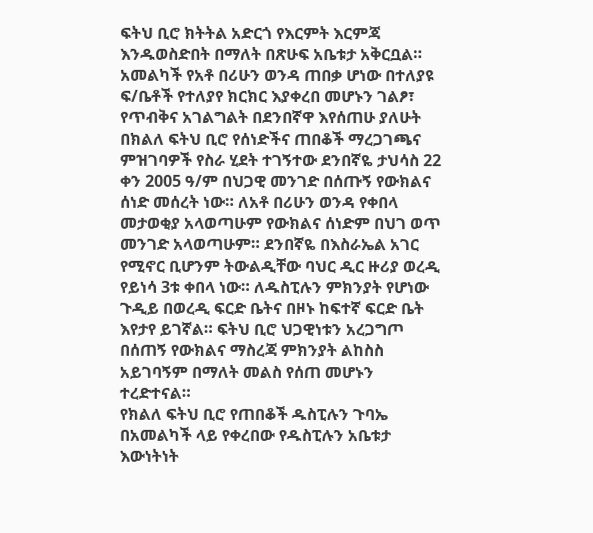ፍትህ ቢሮ ክትትል አድርጎ የእርምት እርምጃ እንዱወስድበት በማለት በጽሁፍ አቤቱታ አቅርቧል።
አመልካች የአቶ በሪሁን ወንዳ ጠበቃ ሆነው በተለያዩ ፍ/ቤቶች የተለያየ ክርክር እያቀረበ መሆኑን ገልፆ፣ የጥብቅና አገልግልት በደንበኛዋ እየሰጠሁ ያለሁት በክልለ ፍትህ ቢሮ የሰነድችና ጠበቆች ማረጋገጫና ምዝገባዎች የስራ ሂደት ተገኝተው ደንበኛዬ ታህሳስ 22 ቀን 2005 ዓ/ም በህጋዊ መንገድ በሰጡኝ የውክልና ሰነድ መሰረት ነው። ለአቶ በሪሁን ወንዳ የቀበላ መታወቂያ አላወጣሁም የውክልና ሰነድም በህገ ወጥ መንገድ አላወጣሁም። ደንበኛዬ በእስራኤል አገር የሚኖር ቢሆንም ትውልዲቸው ባህር ዲር ዙሪያ ወረዲ የይነሳ 3ቱ ቀበላ ነው። ለዱስፒሉን ምክንያት የሆነው ጉዲይ በወረዲ ፍርድ ቤትና በዞኑ ከፍተኛ ፍርድ ቤት እየታየ ይገኛል። ፍትህ ቢሮ ህጋዊነቱን አረጋግጦ በሰጠኝ የውክልና ማስረጃ ምክንያት ልከስስ አይገባኝም በማለት መልስ የሰጠ መሆኑን ተረድተናል።
የክልለ ፍትህ ቢሮ የጠበቆች ዱስፒሉን ጉባኤ በአመልካች ላይ የቀረበው የዱስፒሉን አቤቱታ እውነትነት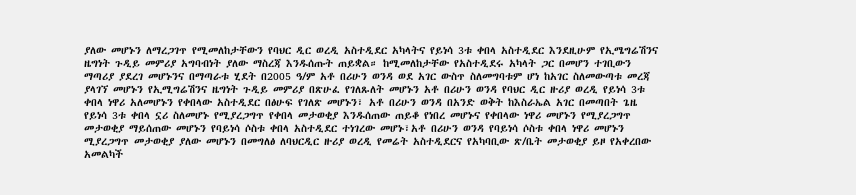ያለው መሆኑን ለማረጋገጥ የሚመለከታቸውን የባህር ዲር ወረዲ አስተዲደር አካላትና የይነሳ 3ቱ ቀበላ አስተዲደር እንደዚሁም የኢሜግሬሽንና ዜግነት ጉዲይ መምሪያ አግባብነት ያለው ማስረጃ እንዱሰጡት ጠይቋል። ከሚመለከታቸው የአስተዲደሩ አካላት ጋር በመሆን ተገቢውን ማጣሪያ ያደረገ መሆኑንና በማጣራቱ ሂደት በ2005 ዓ/ም አቶ በሪሁን ወንዳ ወደ አገር ውስጥ ስለመግባቱም ሆነ ከአገር ስለመውጣቱ መረጃ ያላገኘ መሆኑን የኢሚግሬሽንና ዜግነት ጉዲይ መምሪያ በጽሁፈ የገለጹለት መሆኑን አቶ በሪሁን ወንዳ የባህር ዲር ዙሪያ ወረዲ የይነሳ 3ቱ ቀበላ ነዋሪ አለመሆኑን የቀበላው አስተዲደር በፅሁፍ የገለጽ መሆኑን፣ አቶ በሪሁን ወንዳ በአንድ ወቅት ከእስራኤል አገር በመጣበት ጌዜ የይነሳ 3ቱ ቀበላ ኗሪ ስለመሆኑ የሚያረጋግጥ የቀበላ መታወቂያ እንዱሰጠው ጠይቆ የነበረ መሆኑና የቀበላው ነዋሪ መሆኑን የሚያረጋግጥ መታወቂያ ማይሰጠው መሆኑን የባይነሳ ሶስቱ ቀበላ አስተዲደር ተነገረው መሆኑ፣አቶ በሪሁን ወንዳ የባይነሳ ሶስቱ ቀበላ ነዋሪ መሆኑን ሚያረጋግጥ መታወቂያ ያለው መሆኑን በመግለፅ ለባህርዲር ዙሪያ ወረዲ የመሬት አስተዲደርና የአካባቢው ጽ/ቤት መታወቂያ ይዞ የአቀረበው አመልካች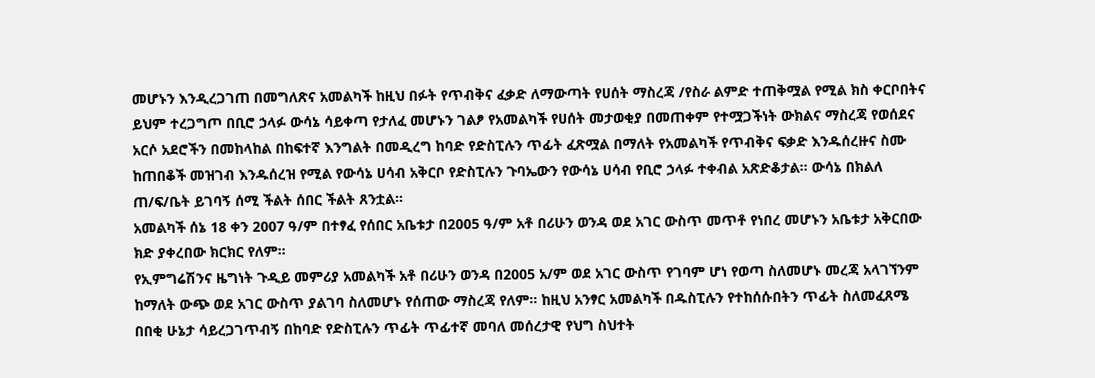መሆኑን እንዲረጋገጠ በመግለጽና አመልካች ከዚህ በፉት የጥብቅና ፈቃድ ለማውጣት የሀሰት ማስረጃ /የስራ ልምድ ተጠቅሟል የሚል ክስ ቀርቦበትና ይህም ተረጋግጦ በቢሮ ኃላፉ ውሳኔ ሳይቀጣ የታለፈ መሆኑን ገልፆ የአመልካች የሀሰት መታወቂያ በመጠቀም የተሟጋችነት ውክልና ማስረጃ የወሰደና አርሶ አደሮችን በመከላከል በከፍተኛ እንግልት በመዲረግ ከባድ የድስፒሉን ጥፊት ፈጽሟል በማለት የአመልካች የጥብቅና ፍቃድ እንዱሰረዙና ስሙ ከጠበቆች መዝገብ እንዱሰረዝ የሚል የውሳኔ ሀሳብ አቅርቦ የድስፒሉን ጉባኤውን የውሳኔ ሀሳብ የቢሮ ኃላፉ ተቀብል አጽድቆታል። ውሳኔ በክልለ ጠ/ፍ/ቤት ይገባኝ ሰሚ ችልት ሰበር ችልት ጸንቷል።
አመልካች ሰኔ 18 ቀን 2007 ዓ/ም በተፃፈ የሰበር አቤቱታ በ2005 ዓ/ም አቶ በሪሁን ወንዳ ወደ አገር ውስጥ መጥቶ የነበረ መሆኑን አቤቱታ አቅርበው ክድ ያቀረበው ክርክር የለም።
የኢምግሬሽንና ዜግነት ጉዲይ መምሪያ አመልካች አቶ በሪሁን ወንዳ በ2005 አ/ም ወደ አገር ውስጥ የገባም ሆነ የወጣ ስለመሆኑ መረጃ አላገኘንም ከማለት ውጭ ወደ አገር ውስጥ ያልገባ ስለመሆኑ የሰጠው ማስረጃ የለም። ከዚህ አንፃር አመልካች በዱስፒሉን የተከሰሱበትን ጥፊት ስለመፈጸሜ በበቂ ሁኔታ ሳይረጋገጥብኝ በከባድ የድስፒሉን ጥፊት ጥፊተኛ መባለ መሰረታዊ የህግ ስህተት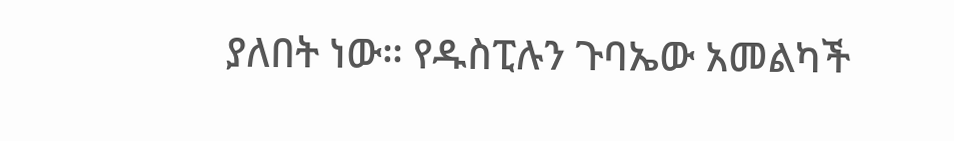ያለበት ነው። የዱስፒሉን ጉባኤው አመልካች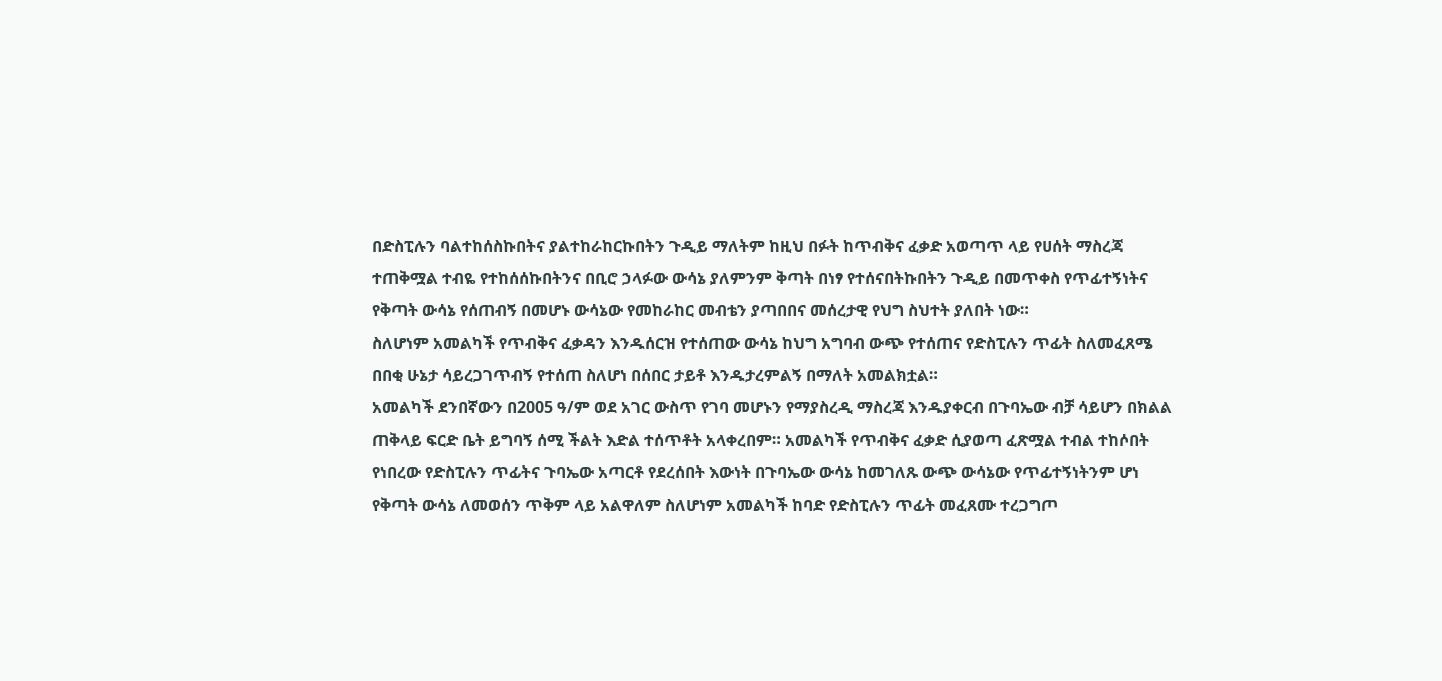በድስፒሉን ባልተከሰስኩበትና ያልተከራከርኩበትን ጉዲይ ማለትም ከዚህ በፉት ከጥብቅና ፈቃድ አወጣጥ ላይ የሀሰት ማስረጃ ተጠቅሟል ተብዬ የተከሰሰኩበትንና በቢሮ ኃላፉው ውሳኔ ያለምንም ቅጣት በነፃ የተሰናበትኩበትን ጉዲይ በመጥቀስ የጥፊተኝነትና የቅጣት ውሳኔ የሰጠብኝ በመሆኑ ውሳኔው የመከራከር መብቴን ያጣበበና መሰረታዊ የህግ ስህተት ያለበት ነው።
ስለሆነም አመልካች የጥብቅና ፈቃዳን እንዱሰርዝ የተሰጠው ውሳኔ ከህግ አግባብ ውጭ የተሰጠና የድስፒሉን ጥፊት ስለመፈጸሜ በበቂ ሁኔታ ሳይረጋገጥብኝ የተሰጠ ስለሆነ በሰበር ታይቶ እንዱታረምልኝ በማለት አመልክቷል።
አመልካች ደንበኛውን በ2005 ዓ/ም ወደ አገር ውስጥ የገባ መሆኑን የማያስረዲ ማስረጃ እንዱያቀርብ በጉባኤው ብቻ ሳይሆን በክልል ጠቅላይ ፍርድ ቤት ይግባኝ ሰሚ ችልት እድል ተሰጥቶት አላቀረበም። አመልካች የጥብቅና ፈቃድ ሲያወጣ ፈጽሟል ተብል ተከሶበት የነበረው የድስፒሉን ጥፊትና ጉባኤው አጣርቶ የደረሰበት እውነት በጉባኤው ውሳኔ ከመገለጹ ውጭ ውሳኔው የጥፊተኝነትንም ሆነ የቅጣት ውሳኔ ለመወሰን ጥቅም ላይ አልዋለም ስለሆነም አመልካች ከባድ የድስፒሉን ጥፊት መፈጸሙ ተረጋግጦ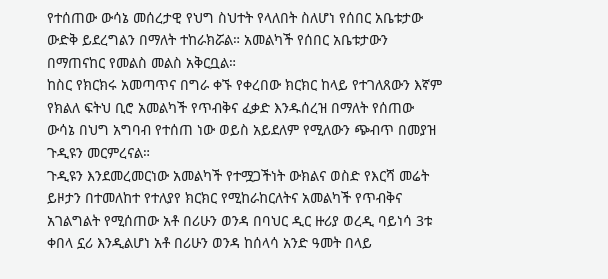የተሰጠው ውሳኔ መሰረታዊ የህግ ስህተት የላለበት ስለሆነ የሰበር አቤቱታው ውድቅ ይደረግልን በማለት ተከራክሯል። አመልካች የሰበር አቤቱታውን በማጠናከር የመልስ መልስ አቅርቧል።
ከስር የክርክሩ አመጣጥና በግራ ቀኙ የቀረበው ክርክር ከላይ የተገለጸውን እኛም የክልለ ፍትህ ቢሮ አመልካች የጥብቅና ፈቃድ እንዱሰረዝ በማለት የሰጠው ውሳኔ በህግ አግባብ የተሰጠ ነው ወይስ አይደለም የሚለውን ጭብጥ በመያዝ ጉዲዩን መርምረናል።
ጉዲዩን እንደመረመርነው አመልካች የተሟጋችነት ውክልና ወስድ የእርሻ መሬት ይዞታን በተመለከተ የተለያየ ክርክር የሚከራከርለትና አመልካች የጥብቅና አገልግልት የሚሰጠው አቶ በሪሁን ወንዳ በባህር ዲር ዙሪያ ወረዲ ባይነሳ 3ቱ ቀበላ ኗሪ እንዲልሆነ አቶ በሪሁን ወንዳ ከሰላሳ አንድ ዓመት በላይ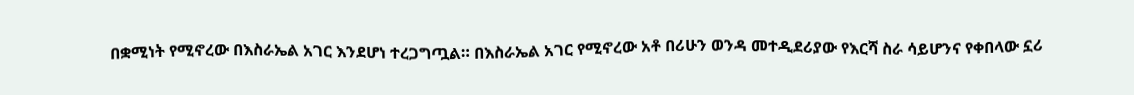በቋሚነት የሚኖረው በእስራኤል አገር እንደሆነ ተረጋግጧል። በእስራኤል አገር የሚኖረው አቶ በሪሁን ወንዳ መተዲደሪያው የእርሻ ስራ ሳይሆንና የቀበላው ኗሪ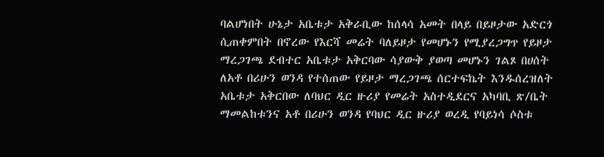ባልሆነበት ሁኔታ አቤቱታ አቅራቢው ከሰላሳ አመት በላይ በይዞታው አድርጎ ሲጠቀምበት በኖረው የእርሻ መሬት ባለይዞታ የመሆኑን የሚያረጋግጥ የይዞታ ማረጋገጫ ደብተር አቤቱታ አቅርባው ሳያውቅ ያወጣ መሆኑን ገልጾ በሀሰት ለአቶ በሪሁን ወንዳ የተሰጠው የይዞታ ማረጋገጫ ሰርተፍኬት እንዱሰረዝለት አቤቱታ አቅርበው ለባህር ዲር ዙሪያ የመሬት አስተዲደርና አካባቢ ጽ/ቤት ማመልከቱንና አቶ በሪሁን ወንዳ የባህር ዲር ዙሪያ ወረዲ የባይነሳ ሶስቱ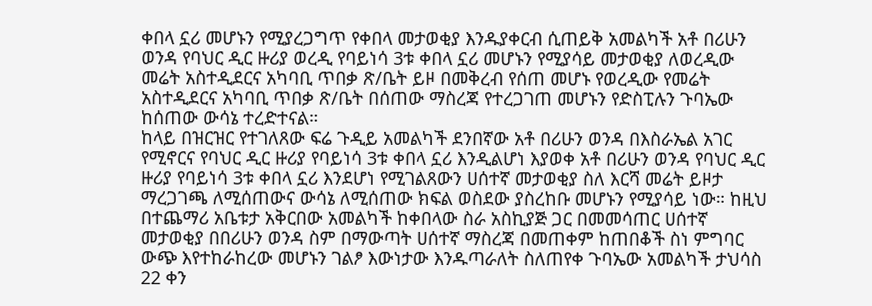ቀበላ ኗሪ መሆኑን የሚያረጋግጥ የቀበላ መታወቂያ እንዱያቀርብ ሲጠይቅ አመልካች አቶ በሪሁን ወንዳ የባህር ዲር ዙሪያ ወረዲ የባይነሳ 3ቱ ቀበላ ኗሪ መሆኑን የሚያሳይ መታወቂያ ለወረዲው መሬት አስተዲደርና አካባቢ ጥበቃ ጽ/ቤት ይዞ በመቅረብ የሰጠ መሆኑ የወረዲው የመሬት አስተዲደርና አካባቢ ጥበቃ ጽ/ቤት በሰጠው ማስረጃ የተረጋገጠ መሆኑን የድስፒሉን ጉባኤው ከሰጠው ውሳኔ ተረድተናል።
ከላይ በዝርዝር የተገለጸው ፍሬ ጉዲይ አመልካች ደንበኛው አቶ በሪሁን ወንዳ በእስራኤል አገር የሚኖርና የባህር ዲር ዙሪያ የባይነሳ 3ቱ ቀበላ ኗሪ እንዲልሆነ እያወቀ አቶ በሪሁን ወንዳ የባህር ዲር ዙሪያ የባይነሳ 3ቱ ቀበላ ኗሪ እንደሆነ የሚገልጸውን ሀሰተኛ መታወቂያ ስለ እርሻ መሬት ይዞታ ማረጋገጫ ለሚሰጠውና ውሳኔ ለሚሰጠው ክፍል ወስደው ያስረከቡ መሆኑን የሚያሳይ ነው። ከዚህ በተጨማሪ አቤቱታ አቅርበው አመልካች ከቀበላው ስራ አስኪያጅ ጋር በመመሳጠር ሀሰተኛ መታወቂያ በበሪሁን ወንዳ ስም በማውጣት ሀሰተኛ ማስረጃ በመጠቀም ከጠበቆች ስነ ምግባር ውጭ እየተከራከረው መሆኑን ገልፆ እውነታው እንዱጣራለት ስለጠየቀ ጉባኤው አመልካች ታህሳስ 22 ቀን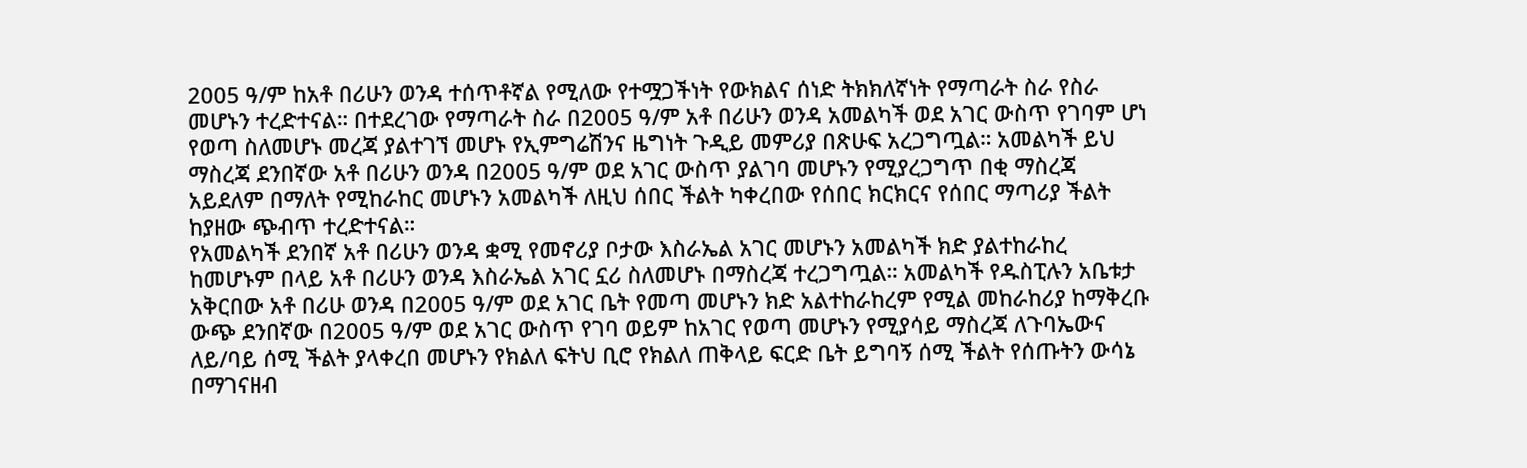2005 ዓ/ም ከአቶ በሪሁን ወንዳ ተሰጥቶኛል የሚለው የተሟጋችነት የውክልና ሰነድ ትክክለኛነት የማጣራት ስራ የስራ መሆኑን ተረድተናል። በተደረገው የማጣራት ስራ በ2005 ዓ/ም አቶ በሪሁን ወንዳ አመልካች ወደ አገር ውስጥ የገባም ሆነ የወጣ ስለመሆኑ መረጃ ያልተገኘ መሆኑ የኢምግሬሽንና ዜግነት ጉዲይ መምሪያ በጽሁፍ አረጋግጧል። አመልካች ይህ ማስረጃ ደንበኛው አቶ በሪሁን ወንዳ በ2005 ዓ/ም ወደ አገር ውስጥ ያልገባ መሆኑን የሚያረጋግጥ በቂ ማስረጃ አይደለም በማለት የሚከራከር መሆኑን አመልካች ለዚህ ሰበር ችልት ካቀረበው የሰበር ክርክርና የሰበር ማጣሪያ ችልት ከያዘው ጭብጥ ተረድተናል።
የአመልካች ደንበኛ አቶ በሪሁን ወንዳ ቋሚ የመኖሪያ ቦታው እስራኤል አገር መሆኑን አመልካች ክድ ያልተከራከረ ከመሆኑም በላይ አቶ በሪሁን ወንዳ እስራኤል አገር ኗሪ ስለመሆኑ በማስረጃ ተረጋግጧል። አመልካች የዱስፒሉን አቤቱታ አቅርበው አቶ በሪሁ ወንዳ በ2005 ዓ/ም ወደ አገር ቤት የመጣ መሆኑን ክድ አልተከራከረም የሚል መከራከሪያ ከማቅረቡ ውጭ ደንበኛው በ2005 ዓ/ም ወደ አገር ውስጥ የገባ ወይም ከአገር የወጣ መሆኑን የሚያሳይ ማስረጃ ለጉባኤውና ለይ/ባይ ሰሚ ችልት ያላቀረበ መሆኑን የክልለ ፍትህ ቢሮ የክልለ ጠቅላይ ፍርድ ቤት ይግባኝ ሰሚ ችልት የሰጡትን ውሳኔ በማገናዘብ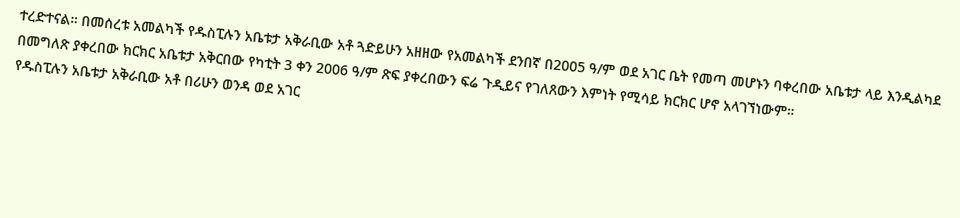ተረድተናል። በመሰረቱ አመልካች የዱስፒሉን አቤቱታ አቅራቢው አቶ ጓድይሁን አዘዘው የአመልካች ደንበኛ በ2005 ዓ/ም ወደ አገር ቤት የመጣ መሆኑን ባቀረበው አቤቱታ ላይ እንዲልካደ በመግለጽ ያቀረበው ክርክር አቤቱታ አቅርበው የካቲት 3 ቀን 2006 ዓ/ም ጽፍ ያቀረበውን ፍሬ ጉዲይና የገለጸውን እምነት የሚሳይ ክርክር ሆኖ አላገኘነውም።
የዱስፒሉን አቤቱታ አቅራቢው አቶ በሪሁን ወንዳ ወደ አገር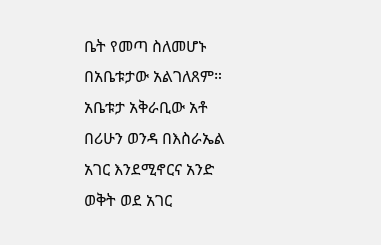ቤት የመጣ ስለመሆኑ በአቤቱታው አልገለጸም። አቤቱታ አቅራቢው አቶ በሪሁን ወንዳ በእስራኤል አገር እንደሚኖርና አንድ ወቅት ወደ አገር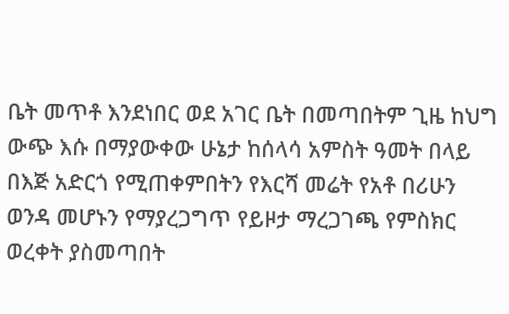ቤት መጥቶ እንደነበር ወደ አገር ቤት በመጣበትም ጊዜ ከህግ ውጭ እሱ በማያውቀው ሁኔታ ከሰላሳ አምስት ዓመት በላይ በእጅ አድርጎ የሚጠቀምበትን የእርሻ መሬት የአቶ በሪሁን ወንዳ መሆኑን የማያረጋግጥ የይዞታ ማረጋገጫ የምስክር ወረቀት ያስመጣበት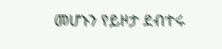መሆኑን የይዞታ ደብተሩ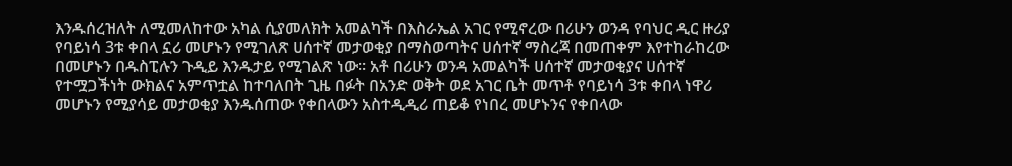እንዱሰረዝለት ለሚመለከተው አካል ሲያመለክት አመልካች በእስራኤል አገር የሚኖረው በሪሁን ወንዳ የባህር ዲር ዙሪያ የባይነሳ 3ቱ ቀበላ ኗሪ መሆኑን የሚገለጽ ሀሰተኛ መታወቂያ በማስወጣትና ሀሰተኛ ማስረጃ በመጠቀም እየተከራከረው በመሆኑን በዱስፒሉን ጉዲይ እንዱታይ የሚገልጽ ነው። አቶ በሪሁን ወንዳ አመልካች ሀሰተኛ መታወቂያና ሀሰተኛ የተሟጋችነት ውክልና አምጥቷል ከተባለበት ጊዜ በፉት በአንድ ወቅት ወደ አገር ቤት መጥቶ የባይነሳ 3ቱ ቀበላ ነዋሪ መሆኑን የሚያሳይ መታወቂያ እንዱሰጠው የቀበላውን አስተዲዲሪ ጠይቆ የነበረ መሆኑንና የቀበላው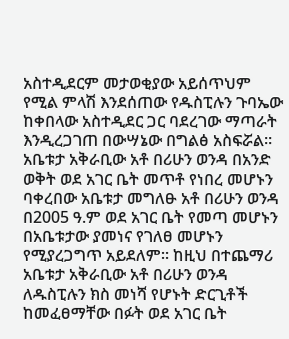አስተዲደርም መታወቂያው አይሰጥህም የሚል ምላሽ እንደሰጠው የዱስፒሉን ጉባኤው ከቀበላው አስተዲደር ጋር ባደረገው ማጣራት እንዲረጋገጠ በውሣኔው በግልፅ አስፍሯል። አቤቱታ አቅራቢው አቶ በሪሁን ወንዳ በአንድ ወቅት ወደ አገር ቤት መጥቶ የነበረ መሆኑን ባቀረበው አቤቱታ መግለፁ አቶ በሪሁን ወንዳ በ2005 ዓ.ም ወደ አገር ቤት የመጣ መሆኑን በአቤቱታው ያመነና የገለፀ መሆኑን የሚያረጋግጥ አይደለም። ከዚህ በተጨማሪ አቤቱታ አቅራቢው አቶ በሪሁን ወንዳ ለዱስፒሉን ክስ መነሻ የሆኑት ድርጊቶች ከመፈፀማቸው በፉት ወደ አገር ቤት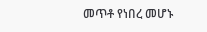መጥቶ የነበረ መሆኑ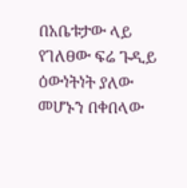በአቤቱታው ላይ የገለፀው ፍሬ ጉዲይ ዕውነትነት ያለው መሆኑን በቀበላው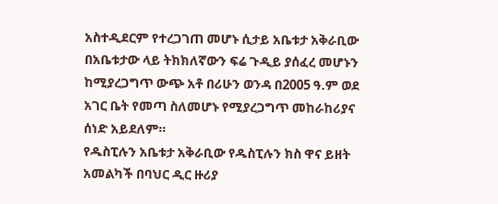አስተዲደርም የተረጋገጠ መሆኑ ሲታይ አቤቱታ አቅራቢው በአቤቱታው ላይ ትክክለኛውን ፍሬ ጉዲይ ያሰፈረ መሆኑን ከሚያረጋግጥ ውጭ አቶ በሪሁን ወንዳ በ2005 ዓ.ም ወደ አገር ቤት የመጣ ስለመሆኑ የሚያረጋግጥ መከራከሪያና ሰነድ አይደለም።
የዱስፒሉን አቤቱታ አቅራቢው የዱስፒሉን ክስ ዋና ይዘት አመልካች በባህር ዲር ዙሪያ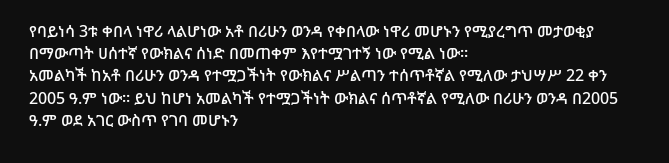የባይነሳ 3ቱ ቀበላ ነዋሪ ላልሆነው አቶ በሪሁን ወንዳ የቀበላው ነዋሪ መሆኑን የሚያረግጥ መታወቂያ በማውጣት ሀሰተኛ የውክልና ሰነድ በመጠቀም እየተሟገተኝ ነው የሚል ነው።
አመልካች ከአቶ በሪሁን ወንዳ የተሟጋችነት የውክልና ሥልጣን ተሰጥቶኛል የሚለው ታህሣሥ 22 ቀን 2005 ዓ.ም ነው። ይህ ከሆነ አመልካች የተሟጋችነት ውክልና ሰጥቶኛል የሚለው በሪሁን ወንዳ በ2005 ዓ.ም ወደ አገር ውስጥ የገባ መሆኑን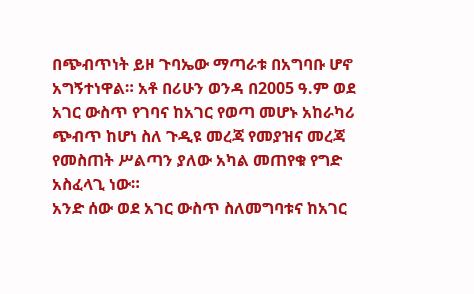በጭብጥነት ይዞ ጉባኤው ማጣራቱ በአግባቡ ሆኖ አግኝተነዋል። አቶ በሪሁን ወንዳ በ2005 ዓ.ም ወደ አገር ውስጥ የገባና ከአገር የወጣ መሆኑ አከራካሪ ጭብጥ ከሆነ ስለ ጉዲዩ መረጃ የመያዝና መረጃ የመስጠት ሥልጣን ያለው አካል መጠየቁ የግድ አስፈላጊ ነው።
አንድ ሰው ወደ አገር ውስጥ ስለመግባቱና ከአገር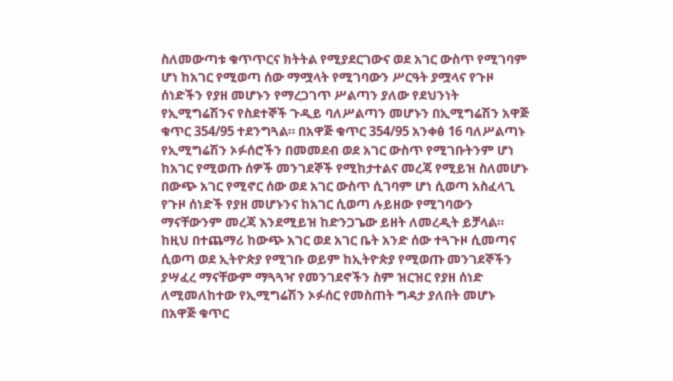ስለመውጣቱ ቁጥጥርና ክትትል የሚያደርገውና ወደ አገር ውስጥ የሚገባም ሆነ ከአገር የሚወጣ ሰው ማሟላት የሚገባውን ሥርዓት ያሟላና የጉዞ ሰነድችን የያዘ መሆኑን የማረጋገጥ ሥልጣን ያለው የደህንነት የኢሚግሬሽንና የስደተኞች ጉዲይ ባለሥልጣን መሆኑን በኢሚግሬሽን አዋጅ ቁጥር 354/95 ተደንግጓል። በአዋጅ ቁጥር 354/95 አንቀፅ 16 ባለሥልጣኑ የኢሚግሬሽን ኦፉሰሮችን በመመደብ ወደ አገር ውስጥ የሚገቡትንም ሆነ ከአገር የሚወጡ ሰዎች መንገደኞች የሚከታተልና መረጃ የሚይዝ ስለመሆኑ በውጭ አገር የሚኖር ሰው ወደ አገር ውስጥ ሲገባም ሆነ ሲወጣ አስፈላጊ የጉዞ ሰነድች የያዘ መሆኑንና ከአገር ሲወጣ ሉይዘው የሚገባውን ማናቸውንም መረጃ እንደሚይዝ ከድንጋጌው ይዘት ለመረዲት ይቻላል። ከዚህ በተጨማሪ ከውጭ አገር ወደ አገር ቤት አንድ ሰው ተጓጉዞ ሲመጣና ሲወጣ ወደ ኢትዮጵያ የሚገቡ ወይም ከኢትዮጵያ የሚወጡ መንገደኞችን ያሣፈረ ማናቸውም ማጓጓዣ የመንገደኖችን ስም ዝርዝር የያዘ ሰነድ ለሚመለከተው የኢሚግሬሽን ኦፉሰር የመስጠት ግዳታ ያለበት መሆኑ በአዋጅ ቁጥር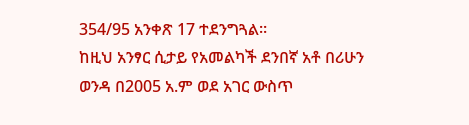354/95 አንቀጽ 17 ተደንግጓል።
ከዚህ አንፃር ሲታይ የአመልካች ደንበኛ አቶ በሪሁን ወንዳ በ2005 አ.ም ወደ አገር ውስጥ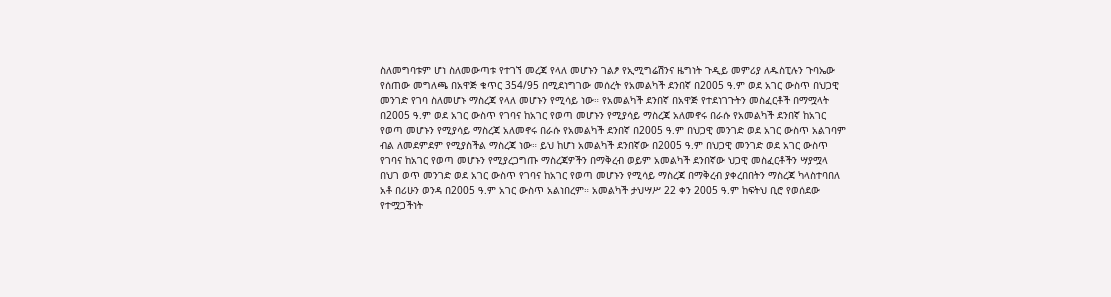ስለመግባቱም ሆነ ስለመውጣቱ የተገኘ መረጃ የላለ መሆኑን ገልፆ የኢሚግሬሽንና ዜግነት ጉዲይ መምሪያ ለዱስፒሉን ጉባኤው የሰጠው መግለጫ በአዋጅ ቁጥር 354/95 በሚደነግገው መሰረት የአመልካች ደንበኛ በ2005 ዓ.ም ወደ አገር ውስጥ በህጋዊ መንገድ የገባ ስለመሆኑ ማስረጃ የላለ መሆኑን የሚሳይ ነው። የአመልካች ደንበኛ በአዋጅ የተደነገጉትን መስፈርቶች በማሟላት በ2005 ዓ.ም ወደ አገር ውስጥ የገባና ከአገር የወጣ መሆኑን የሚያሳይ ማስረጃ አለመኖሩ በራሱ የአመልካች ደንበኛ ከአገር የወጣ መሆኑን የሚያሳይ ማስረጃ አለመኖሩ በራሱ የአመልካች ደንበኛ በ2005 ዓ.ም በህጋዊ መንገድ ወደ አገር ውስጥ አልገባም ብል ለመደምደም የሚያስችል ማስረጃ ነው። ይህ ከሆነ አመልካች ደንበኛው በ2005 ዓ.ም በህጋዊ መንገድ ወደ አገር ውስጥ የገባና ከአገር የወጣ መሆኑን የሚያረጋግጡ ማስረጃዎችን በማቅረብ ወይም አመልካች ደንበኛው ህጋዊ መስፈርቶችን ሣያሟላ በህገ ወጥ መንገድ ወደ አገር ውስጥ የገባና ከአገር የወጣ መሆኑን የሚሳይ ማስረጃ በማቅረብ ያቀረበበትን ማስረጃ ካላስተባበለ አቶ በሪሁን ወንዳ በ2005 ዓ.ም አገር ውስጥ አልነበረም። አመልካች ታህሣሥ 22 ቀን 2005 ዓ.ም ከፍትህ ቢሮ የወሰደው የተሟጋችነት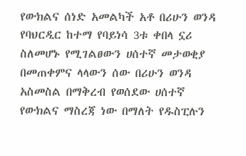የውክልና ሰነድ አመልካች አቶ በሪሁን ወንዳ የባህርዲር ከተማ የባይነሳ 3ቱ ቀበላ ኗሪ ስለመሆኑ የሚገልፀውን ሀሰተኛ መታወቂያ በመጠቀምና ላላውን ሰው በሪሁን ወንዳ አስመስል በማቅረብ የወሰደው ሀሰተኛ የውክልና ማስረጃ ነው በማለት የዱስፒሉን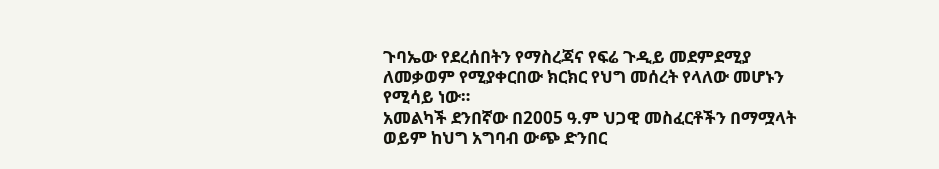ጉባኤው የደረሰበትን የማስረጃና የፍሬ ጉዲይ መደምደሚያ ለመቃወም የሚያቀርበው ክርክር የህግ መሰረት የላለው መሆኑን የሚሳይ ነው።
አመልካች ደንበኛው በ2005 ዓ.ም ህጋዊ መስፈርቶችን በማሟላት ወይም ከህግ አግባብ ውጭ ድንበር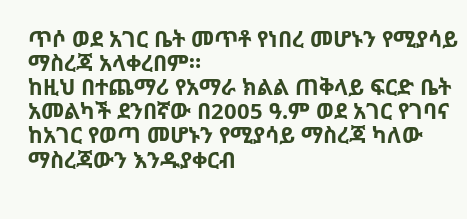ጥሶ ወደ አገር ቤት መጥቶ የነበረ መሆኑን የሚያሳይ ማስረጃ አላቀረበም።
ከዚህ በተጨማሪ የአማራ ክልል ጠቅላይ ፍርድ ቤት አመልካች ደንበኛው በ2005 ዓ.ም ወደ አገር የገባና ከአገር የወጣ መሆኑን የሚያሳይ ማስረጃ ካለው ማስረጃውን እንዱያቀርብ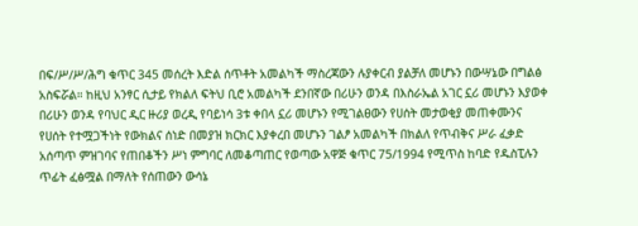በፍ/ሥ/ሥ/ሕግ ቁጥር 345 መሰረት እድል ሰጥቶት አመልካች ማስረጃውን ሉያቀርብ ያልቻለ መሆኑን በውሣኔው በግልፅ አስፍሯል። ከዚህ አንፃር ሲታይ የክልለ ፍትህ ቢሮ አመልካች ደንበኛው በሪሁን ወንዳ በእስራኤል አገር ኗሪ መሆኑን እያወቀ በሪሁን ወንዳ የባህር ዲር ዙሪያ ወረዲ የባይነሳ 3ቱ ቀበላ ኗሪ መሆኑን የሚገልፀውን የሀሰት መታወቂያ መጠቀሙንና የሀሰት የተሟጋችነት የውክልና ሰነድ በመያዝ ክርክር እያቀረበ መሆኑን ገልፆ አመልካች በክልለ የጥብቅና ሥራ ፈቃድ አሰጣጥ ምዝገባና የጠበቆችን ሥነ ምግባር ለመቆጣጠር የወጣው አዋጅ ቁጥር 75/1994 የሚጥስ ከባድ የዱስፒሉን ጥፊት ፈፅሟል በማለት የሰጠውን ውሳኔ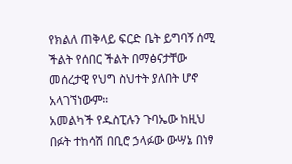የክልለ ጠቅላይ ፍርድ ቤት ይግባኝ ሰሚ ችልት የሰበር ችልት በማፅናታቸው መሰረታዊ የህግ ስህተት ያለበት ሆኖ አላገኘነውም።
አመልካች የዱስፒሉን ጉባኤው ከዚህ በፉት ተከሳሽ በቢሮ ኃላፉው ውሣኔ በነፃ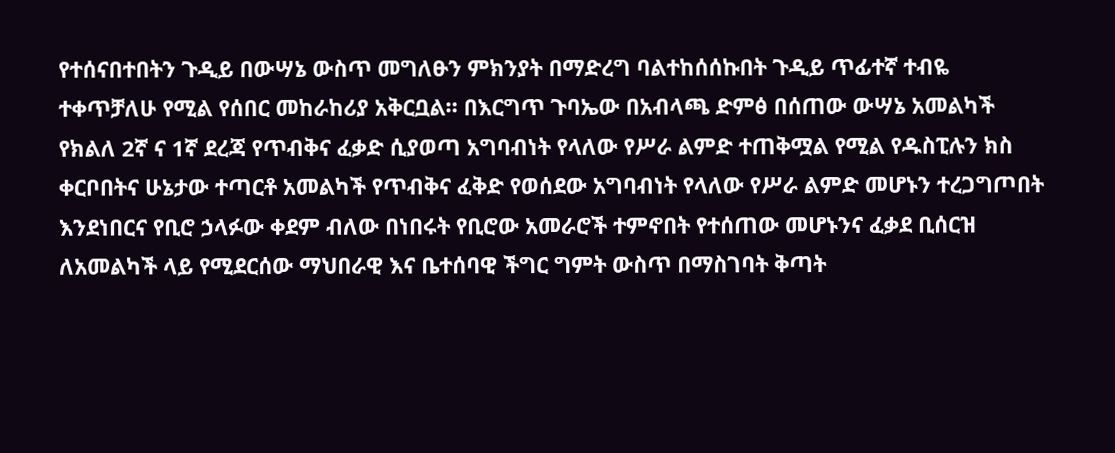የተሰናበተበትን ጉዲይ በውሣኔ ውስጥ መግለፁን ምክንያት በማድረግ ባልተከሰሰኩበት ጉዲይ ጥፊተኛ ተብዬ ተቀጥቻለሁ የሚል የሰበር መከራከሪያ አቅርቧል። በእርግጥ ጉባኤው በአብላጫ ድምፅ በሰጠው ውሣኔ አመልካች የክልለ 2ኛ ና 1ኛ ደረጃ የጥብቅና ፈቃድ ሲያወጣ አግባብነት የላለው የሥራ ልምድ ተጠቅሟል የሚል የዱስፒሉን ክስ ቀርቦበትና ሁኔታው ተጣርቶ አመልካች የጥብቅና ፈቅድ የወሰደው አግባብነት የላለው የሥራ ልምድ መሆኑን ተረጋግጦበት እንደነበርና የቢሮ ኃላፉው ቀደም ብለው በነበሩት የቢሮው አመራሮች ተምኖበት የተሰጠው መሆኑንና ፈቃደ ቢሰርዝ ለአመልካች ላይ የሚደርሰው ማህበራዊ እና ቤተሰባዊ ችግር ግምት ውስጥ በማስገባት ቅጣት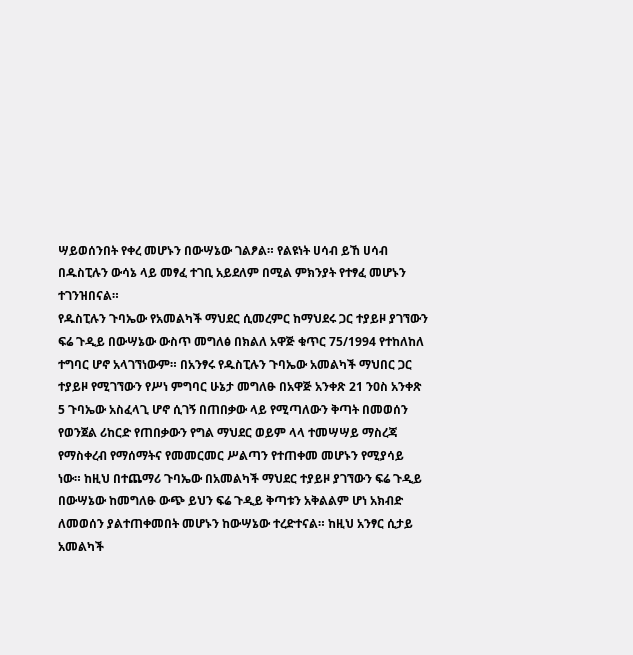ሣይወሰንበት የቀረ መሆኑን በውሣኔው ገልፆል። የልዩነት ሀሳብ ይኸ ሀሳብ በዱስፒሉን ውሳኔ ላይ መፃፈ ተገቢ አይደለም በሚል ምክንያት የተፃፈ መሆኑን ተገንዝበናል።
የዱስፒሉን ጉባኤው የአመልካች ማህደር ሲመረምር ከማህደሩ ጋር ተያይዞ ያገኘውን ፍሬ ጉዲይ በውሣኔው ውስጥ መግለፅ በክልለ አዋጅ ቁጥር 75/1994 የተከለከለ ተግባር ሆኖ አላገኘነውም። በአንፃሩ የዱስፒሉን ጉባኤው አመልካች ማህበር ጋር ተያይዞ የሚገኘውን የሥነ ምግባር ሁኔታ መግለፁ በአዋጅ አንቀጽ 21 ንዐስ አንቀጽ 5 ጉባኤው አስፈላጊ ሆኖ ሲገኝ በጠበቃው ላይ የሚጣለውን ቅጣት በመወሰን የወንጀል ሪከርድ የጠበቃውን የግል ማህደር ወይም ላላ ተመሣሣይ ማስረጃ የማስቀረብ የማሰማትና የመመርመር ሥልጣን የተጠቀመ መሆኑን የሚያሳይ ነው። ከዚህ በተጨማሪ ጉባኤው በአመልካች ማህደር ተያይዞ ያገኘውን ፍሬ ጉዲይ በውሣኔው ከመግለፁ ውጭ ይህን ፍሬ ጉዲይ ቅጣቱን አቅልልም ሆነ አክብድ ለመወሰን ያልተጠቀመበት መሆኑን ከውሣኔው ተረድተናል። ከዚህ አንፃር ሲታይ አመልካች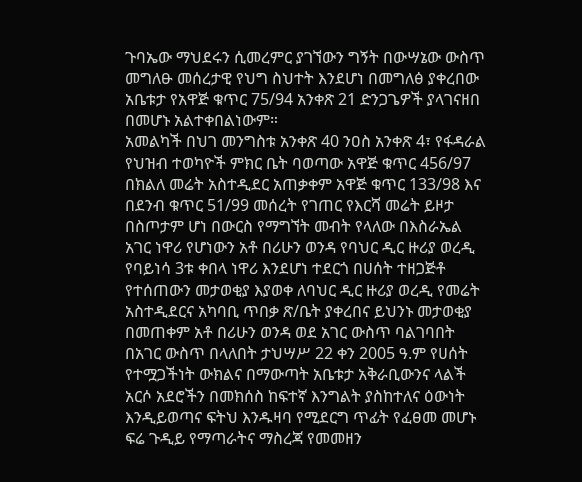ጉባኤው ማህደሩን ሲመረምር ያገኘውን ግኝት በውሣኔው ውስጥ መግለፁ መሰረታዊ የህግ ስህተት እንደሆነ በመግለፅ ያቀረበው አቤቱታ የአዋጅ ቁጥር 75/94 አንቀጽ 21 ድንጋጌዎች ያላገናዘበ በመሆኑ አልተቀበልነውም።
አመልካች በህገ መንግስቱ አንቀጽ 40 ንዐስ አንቀጽ 4፣ የፋዳራል የህዝብ ተወካዮች ምክር ቤት ባወጣው አዋጅ ቁጥር 456/97 በክልለ መሬት አስተዲደር አጠቃቀም አዋጅ ቁጥር 133/98 እና በደንብ ቁጥር 51/99 መሰረት የገጠር የእርሻ መሬት ይዞታ በስጦታም ሆነ በውርስ የማግኘት መብት የላለው በእስራኤል አገር ነዋሪ የሆነውን አቶ በሪሁን ወንዳ የባህር ዲር ዙሪያ ወረዲ የባይነሳ 3ቱ ቀበላ ነዋሪ እንደሆነ ተደርጎ በሀሰት ተዘጋጅቶ የተሰጠውን መታወቂያ እያወቀ ለባህር ዲር ዙሪያ ወረዲ የመሬት አስተዲደርና አካባቢ ጥበቃ ጽ/ቤት ያቀረበና ይህንኑ መታወቂያ በመጠቀም አቶ በሪሁን ወንዳ ወደ አገር ውስጥ ባልገባበት በአገር ውስጥ በላለበት ታህሣሥ 22 ቀን 2005 ዓ.ም የሀሰት የተሟጋችነት ውክልና በማውጣት አቤቱታ አቅራቢውንና ላልች አርሶ አደሮችን በመክሰስ ከፍተኛ እንግልት ያስከተለና ዕውነት እንዲይወጣና ፍትህ እንዱዛባ የሚደርግ ጥፊት የፈፀመ መሆኑ ፍሬ ጉዲይ የማጣራትና ማስረጃ የመመዘን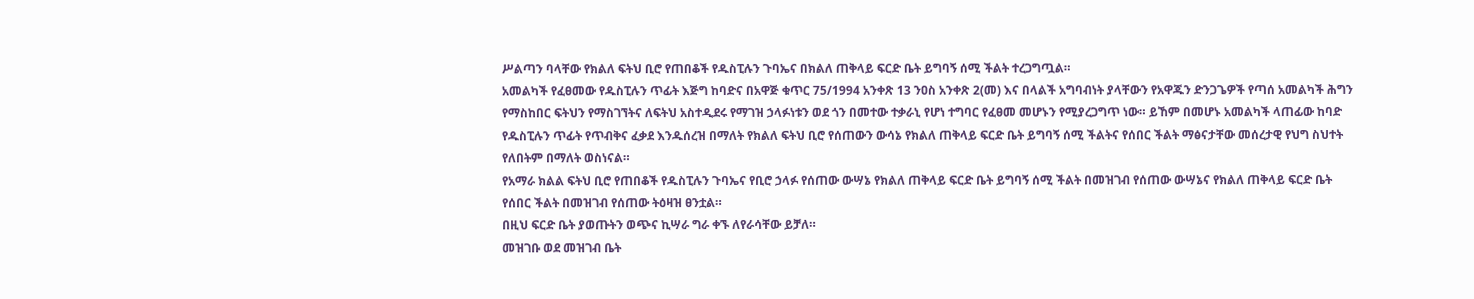ሥልጣን ባላቸው የክልለ ፍትህ ቢሮ የጠበቆች የዱስፒሉን ጉባኤና በክልለ ጠቅላይ ፍርድ ቤት ይግባኝ ሰሚ ችልት ተረጋግጧል።
አመልካች የፈፀመው የዱስፒሉን ጥፊት እጅግ ከባድና በአዋጅ ቁጥር 75/1994 አንቀጽ 13 ንዐስ አንቀጽ 2(መ) እና በላልች አግባብነት ያላቸውን የአዋጁን ድንጋጌዎች የጣሰ አመልካች ሕግን የማስከበር ፍትህን የማስገኘትና ለፍትህ አስተዲደሩ የማገዝ ኃላፉነቱን ወደ ጎን በመተው ተቃራኒ የሆነ ተግባር የፈፀመ መሆኑን የሚያረጋግጥ ነው። ይኸም በመሆኑ አመልካች ላጠፊው ከባድ የዱስፒሉን ጥፊት የጥብቅና ፈቃደ እንዱሰረዝ በማለት የክልለ ፍትህ ቢሮ የሰጠውን ውሳኔ የክልለ ጠቅላይ ፍርድ ቤት ይግባኝ ሰሚ ችልትና የሰበር ችልት ማፅናታቸው መሰረታዊ የህግ ስህተት የለበትም በማለት ወስነናል።
የአማራ ክልል ፍትህ ቢሮ የጠበቆች የዱስፒሉን ጉባኤና የቢሮ ኃላፉ የሰጠው ውሣኔ የክልለ ጠቅላይ ፍርድ ቤት ይግባኝ ሰሚ ችልት በመዝገብ የሰጠው ውሣኔና የክልለ ጠቅላይ ፍርድ ቤት የሰበር ችልት በመዝገብ የሰጠው ትዕዛዝ ፀንቷል።
በዚህ ፍርድ ቤት ያወጡትን ወጭና ኪሣራ ግራ ቀኙ ለየራሳቸው ይቻለ።
መዝገቡ ወደ መዝገብ ቤት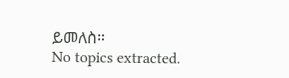ይመለስ።
No topics extracted.